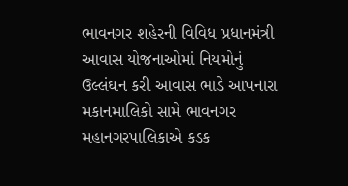ભાવનગર શહેરની વિવિધ પ્રધાનમંત્રી આવાસ યોજનાઓમાં નિયમોનું ઉલ્લંઘન કરી આવાસ ભાડે આપનારા મકાનમાલિકો સામે ભાવનગર મહાનગરપાલિકાએ કડક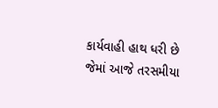કાર્યવાહી હાથ ધરી છે જેમાં આજે તરસમીયા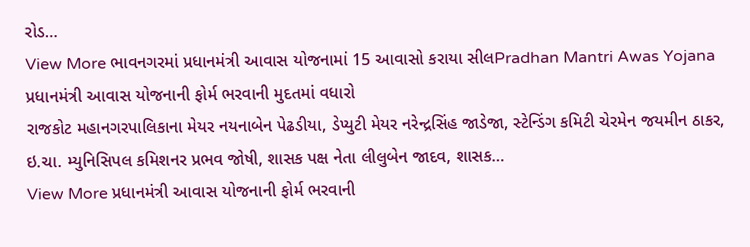રોડ…
View More ભાવનગરમાં પ્રધાનમંત્રી આવાસ યોજનામાં 15 આવાસો કરાયા સીલPradhan Mantri Awas Yojana
પ્રધાનમંત્રી આવાસ યોજનાની ફોર્મ ભરવાની મુદતમાં વધારો
રાજકોટ મહાનગરપાલિકાના મેયર નયનાબેન પેઢડીયા, ડેપ્યુટી મેયર નરેન્દ્રસિંહ જાડેજા, સ્ટેન્ડિંગ કમિટી ચેરમેન જયમીન ઠાકર, ઇ.ચા. મ્યુનિસિપલ કમિશનર પ્રભવ જોષી, શાસક પક્ષ નેતા લીલુબેન જાદવ, શાસક…
View More પ્રધાનમંત્રી આવાસ યોજનાની ફોર્મ ભરવાની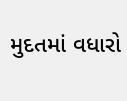મુદતમાં વધારો